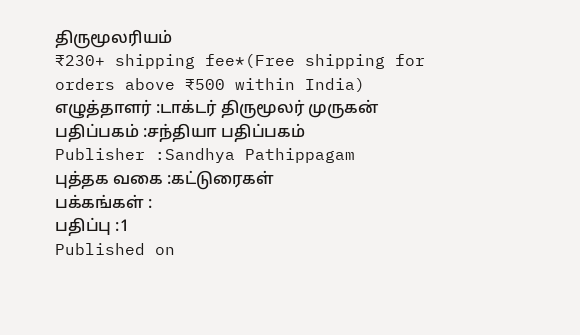திருமூலரியம்
₹230+ shipping fee*(Free shipping for orders above ₹500 within India)
எழுத்தாளர் :டாக்டர் திருமூலர் முருகன்
பதிப்பகம் :சந்தியா பதிப்பகம்
Publisher :Sandhya Pathippagam
புத்தக வகை :கட்டுரைகள்
பக்கங்கள் :
பதிப்பு :1
Published on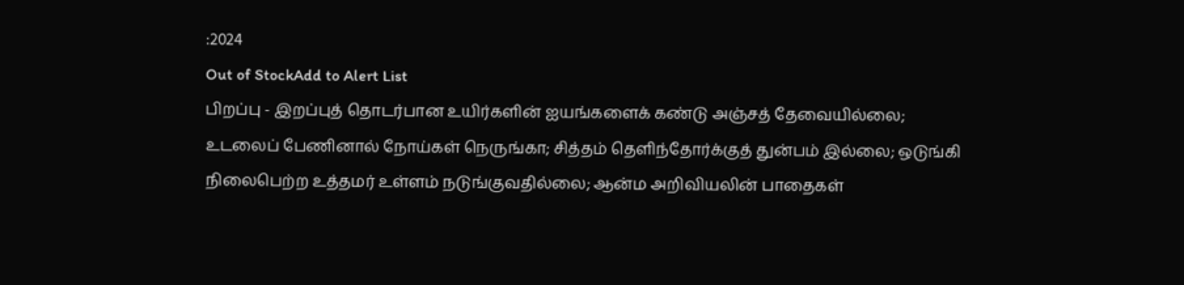:2024
Out of StockAdd to Alert List
பிறப்பு - இறப்புத் தொடர்பான உயிர்களின் ஐயங்களைக் கண்டு அஞ்சத் தேவையில்லை; உடலைப் பேணினால் நோய்கள் நெருங்கா; சித்தம் தெளிந்தோர்க்குத் துன்பம் இல்லை; ஒடுங்கி நிலைபெற்ற உத்தமர் உள்ளம் நடுங்குவதில்லை; ஆன்ம அறிவியலின் பாதைகள்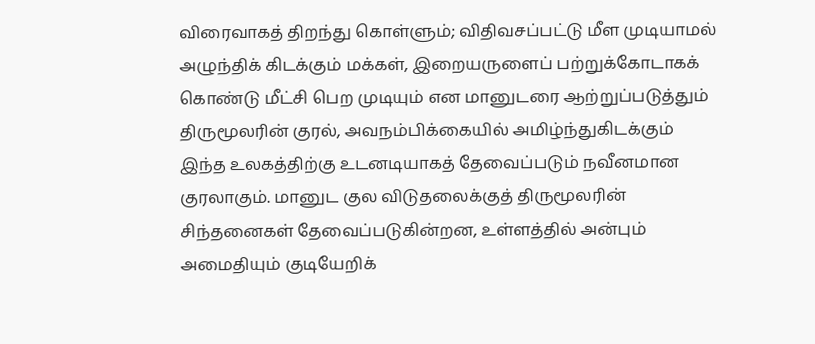விரைவாகத் திறந்து கொள்ளும்; விதிவசப்பட்டு மீள முடியாமல் அழுந்திக் கிடக்கும் மக்கள், இறையருளைப் பற்றுக்கோடாகக் கொண்டு மீட்சி பெற முடியும் என மானுடரை ஆற்றுப்படுத்தும் திருமூலரின் குரல், அவநம்பிக்கையில் அமிழ்ந்துகிடக்கும் இந்த உலகத்திற்கு உடனடியாகத் தேவைப்படும் நவீனமான குரலாகும். மானுட குல விடுதலைக்குத் திருமூலரின் சிந்தனைகள் தேவைப்படுகின்றன, உள்ளத்தில் அன்பும் அமைதியும் குடியேறிக்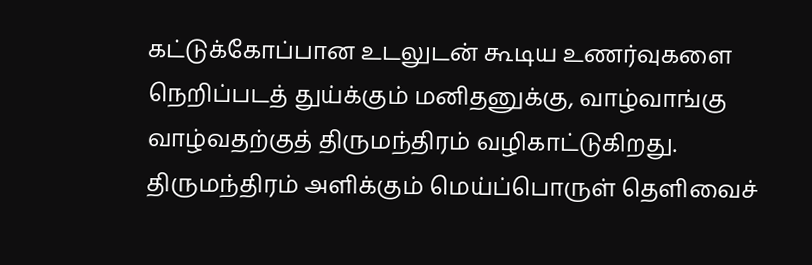கட்டுக்கோப்பான உடலுடன் கூடிய உணர்வுகளை நெறிப்படத் துய்க்கும் மனிதனுக்கு, வாழ்வாங்கு வாழ்வதற்குத் திருமந்திரம் வழிகாட்டுகிறது. திருமந்திரம் அளிக்கும் மெய்ப்பொருள் தெளிவைச்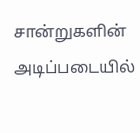சான்றுகளின் அடிப்படையில்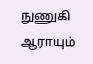நுணுகி ஆராயும்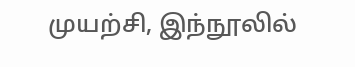முயற்சி, இந்நூலில்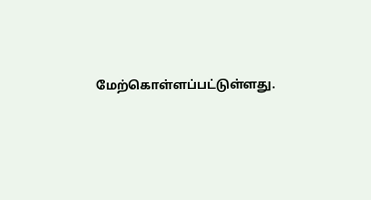மேற்கொள்ளப்பட்டுள்ளது.